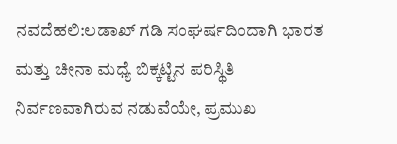ನವದೆಹಲಿ:ಲಡಾಖ್ ಗಡಿ ಸಂಘರ್ಷದಿಂದಾಗಿ ಭಾರತ ಮತ್ತು ಚೀನಾ ಮಧ್ಯೆ ಬಿಕ್ಕಟ್ಟಿನ ಪರಿಸ್ಥಿತಿ ನಿರ್ವಣವಾಗಿರುವ ನಡುವೆಯೇ, ಪ್ರಮುಖ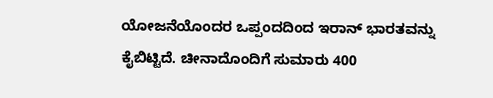ಯೋಜನೆಯೊಂದರ ಒಪ್ಪಂದದಿಂದ ಇರಾನ್ ಭಾರತವನ್ನು ಕೈಬಿಟ್ಟಿದೆ. ಚೀನಾದೊಂದಿಗೆ ಸುಮಾರು 400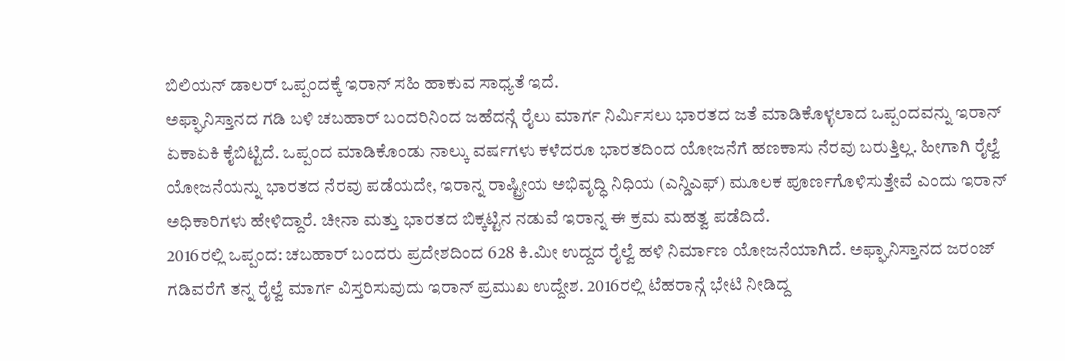ಬಿಲಿಯನ್ ಡಾಲರ್ ಒಪ್ಪಂದಕ್ಕೆ ಇರಾನ್ ಸಹಿ ಹಾಕುವ ಸಾಧ್ಯತೆ ಇದೆ.
ಅಫ್ಘಾನಿಸ್ತಾನದ ಗಡಿ ಬಳಿ ಚಬಹಾರ್ ಬಂದರಿನಿಂದ ಜಹೆದನ್ಗೆ ರೈಲು ಮಾರ್ಗ ನಿರ್ವಿುಸಲು ಭಾರತದ ಜತೆ ಮಾಡಿಕೊಳ್ಳಲಾದ ಒಪ್ಪಂದವನ್ನು ಇರಾನ್ ಏಕಾಏಕಿ ಕೈಬಿಟ್ಟಿದೆ. ಒಪ್ಪಂದ ಮಾಡಿಕೊಂಡು ನಾಲ್ಕು ವರ್ಷಗಳು ಕಳೆದರೂ ಭಾರತದಿಂದ ಯೋಜನೆಗೆ ಹಣಕಾಸು ನೆರವು ಬರುತ್ತಿಲ್ಲ. ಹೀಗಾಗಿ ರೈಲ್ವೆ ಯೋಜನೆಯನ್ನು ಭಾರತದ ನೆರವು ಪಡೆಯದೇ, ಇರಾನ್ನ ರಾಷ್ಟ್ರೀಯ ಅಭಿವೃದ್ಧಿ ನಿಧಿಯ (ಎನ್ಡಿಎಫ್) ಮೂಲಕ ಪೂರ್ಣಗೊಳಿಸುತ್ತೇವೆ ಎಂದು ಇರಾನ್ ಅಧಿಕಾರಿಗಳು ಹೇಳಿದ್ದಾರೆ. ಚೀನಾ ಮತ್ತು ಭಾರತದ ಬಿಕ್ಕಟ್ಟಿನ ನಡುವೆ ಇರಾನ್ನ ಈ ಕ್ರಮ ಮಹತ್ವ ಪಡೆದಿದೆ.
2016ರಲ್ಲಿ ಒಪ್ಪಂದ: ಚಬಹಾರ್ ಬಂದರು ಪ್ರದೇಶದಿಂದ 628 ಕಿ.ಮೀ ಉದ್ದದ ರೈಲ್ವೆ ಹಳಿ ನಿರ್ಮಾಣ ಯೋಜನೆಯಾಗಿದೆ. ಅಫ್ಘಾನಿಸ್ತಾನದ ಜರಂಜ್ ಗಡಿವರೆಗೆ ತನ್ನ ರೈಲ್ವೆ ಮಾರ್ಗ ವಿಸ್ತರಿಸುವುದು ಇರಾನ್ ಪ್ರಮುಖ ಉದ್ದೇಶ. 2016ರಲ್ಲಿ ಟೆಹರಾನ್ಗೆ ಭೇಟಿ ನೀಡಿದ್ದ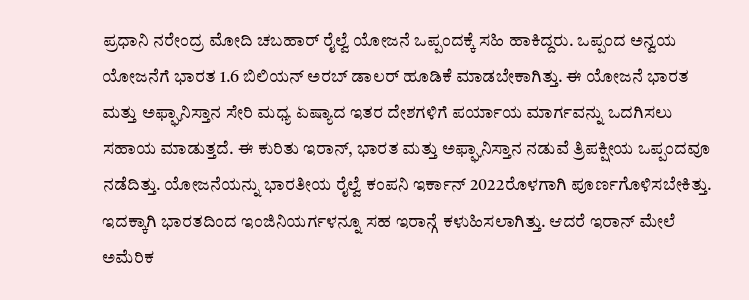ಪ್ರಧಾನಿ ನರೇಂದ್ರ ಮೋದಿ ಚಬಹಾರ್ ರೈಲ್ವೆ ಯೋಜನೆ ಒಪ್ಪಂದಕ್ಕೆ ಸಹಿ ಹಾಕಿದ್ದರು. ಒಪ್ಪಂದ ಅನ್ವಯ ಯೋಜನೆಗೆ ಭಾರತ 1.6 ಬಿಲಿಯನ್ ಅರಬ್ ಡಾಲರ್ ಹೂಡಿಕೆ ಮಾಡಬೇಕಾಗಿತ್ತು. ಈ ಯೋಜನೆ ಭಾರತ ಮತ್ತು ಅಫ್ಘಾನಿಸ್ತಾನ ಸೇರಿ ಮಧ್ಯ ಏಷ್ಯಾದ ಇತರ ದೇಶಗಳಿಗೆ ಪರ್ಯಾಯ ಮಾರ್ಗವನ್ನು ಒದಗಿಸಲು ಸಹಾಯ ಮಾಡುತ್ತದೆ. ಈ ಕುರಿತು ಇರಾನ್, ಭಾರತ ಮತ್ತು ಅಫ್ಘಾನಿಸ್ತಾನ ನಡುವೆ ತ್ರಿಪಕ್ಷೀಯ ಒಪ್ಪಂದವೂ ನಡೆದಿತ್ತು. ಯೋಜನೆಯನ್ನು ಭಾರತೀಯ ರೈಲ್ವೆ ಕಂಪನಿ ಇರ್ಕಾನ್ 2022ರೊಳಗಾಗಿ ಪೂರ್ಣಗೊಳಿಸಬೇಕಿತ್ತು. ಇದಕ್ಕಾಗಿ ಭಾರತದಿಂದ ಇಂಜಿನಿಯರ್ಗಳನ್ನೂ ಸಹ ಇರಾನ್ಗೆ ಕಳುಹಿಸಲಾಗಿತ್ತು. ಆದರೆ ಇರಾನ್ ಮೇಲೆ ಅಮೆರಿಕ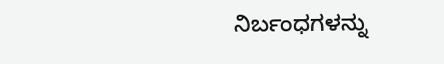ನಿರ್ಬಂಧಗಳನ್ನು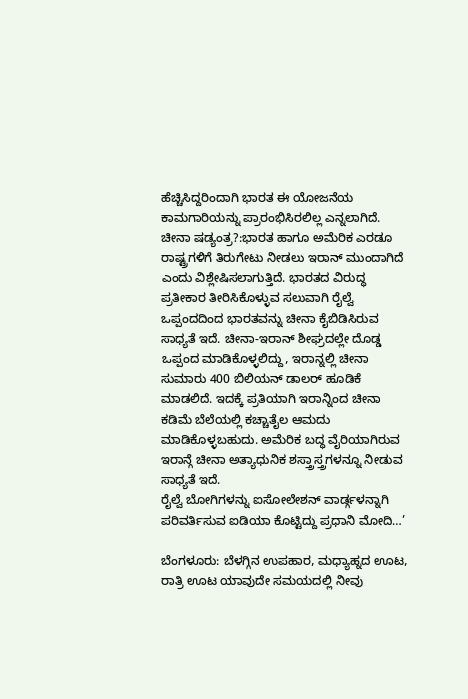ಹೆಚ್ಚಿಸಿದ್ದರಿಂದಾಗಿ ಭಾರತ ಈ ಯೋಜನೆಯ ಕಾಮಗಾರಿಯನ್ನು ಪ್ರಾರಂಭಿಸಿರಲಿಲ್ಲ ಎನ್ನಲಾಗಿದೆ.
ಚೀನಾ ಷಡ್ಯಂತ್ರ?:ಭಾರತ ಹಾಗೂ ಅಮೆರಿಕ ಎರಡೂ ರಾಷ್ಟ್ರಗಳಿಗೆ ತಿರುಗೇಟು ನೀಡಲು ಇರಾನ್ ಮುಂದಾಗಿದೆ ಎಂದು ವಿಶ್ಲೇಷಿಸಲಾಗುತ್ತಿದೆ. ಭಾರತದ ವಿರುದ್ಧ ಪ್ರತೀಕಾರ ತೀರಿಸಿಕೊಳ್ಳುವ ಸಲುವಾಗಿ ರೈಲ್ವೆ ಒಪ್ಪಂದದಿಂದ ಭಾರತವನ್ನು ಚೀನಾ ಕೈಬಿಡಿಸಿರುವ ಸಾಧ್ಯತೆ ಇದೆ. ಚೀನಾ-ಇರಾನ್ ಶೀಘ್ರದಲ್ಲೇ ದೊಡ್ಡ ಒಪ್ಪಂದ ಮಾಡಿಕೊಳ್ಳಲಿದ್ದು, ಇರಾನ್ನಲ್ಲಿ ಚೀನಾ ಸುಮಾರು 400 ಬಿಲಿಯನ್ ಡಾಲರ್ ಹೂಡಿಕೆ ಮಾಡಲಿದೆ. ಇದಕ್ಕೆ ಪ್ರತಿಯಾಗಿ ಇರಾನ್ನಿಂದ ಚೀನಾ ಕಡಿಮೆ ಬೆಲೆಯಲ್ಲಿ ಕಚ್ಚಾತೈಲ ಆಮದು ಮಾಡಿಕೊಳ್ಳಬಹುದು. ಅಮೆರಿಕ ಬದ್ಧ ವೈರಿಯಾಗಿರುವ ಇರಾನ್ಗೆ ಚೀನಾ ಅತ್ಯಾಧುನಿಕ ಶಸ್ತ್ರಾಸ್ತ್ರಗಳನ್ನೂ ನೀಡುವ ಸಾಧ್ಯತೆ ಇದೆ.
ರೈಲ್ವೆ ಬೋಗಿಗಳನ್ನು ಐಸೋಲೇಶನ್ ವಾರ್ಡ್ಗಳನ್ನಾಗಿ ಪರಿವರ್ತಿಸುವ ಐಡಿಯಾ ಕೊಟ್ಟಿದ್ದು ಪ್ರಧಾನಿ ಮೋದಿ…’

ಬೆಂಗಳೂರು: ಬೆಳಗ್ಗಿನ ಉಪಹಾರ, ಮಧ್ಯಾಹ್ನದ ಊಟ, ರಾತ್ರಿ ಊಟ ಯಾವುದೇ ಸಮಯದಲ್ಲಿ ನೀವು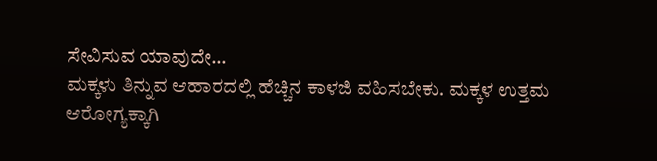ಸೇವಿಸುವ ಯಾವುದೇ…
ಮಕ್ಕಳು ತಿನ್ನುವ ಆಹಾರದಲ್ಲಿ ಹೆಚ್ಚಿನ ಕಾಳಜಿ ವಹಿಸಬೇಕು. ಮಕ್ಕಳ ಉತ್ತಮ ಆರೋಗ್ಯಕ್ಕಾಗಿ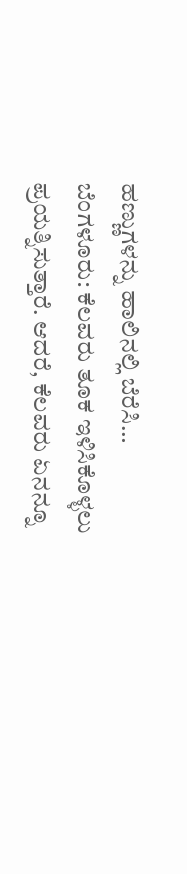ಹಣ್ಣುಗಳನ್ನು ಹಾಲಿನಲ್ಲಿ ಬೆರೆಸಿ…
ಬೆಂಗಳೂರು: ಕೆಲವರು ತೂಕ ಇಳಿಸಿಕೊಳ್ಳಲು ಪ್ರಯತ್ನಿಸುತ್ತಾರೆ. ಆದರೆ, ಕೆಲವರು ಏನನ್ನೂ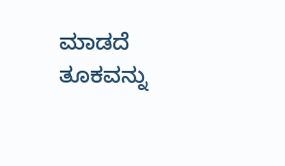ಮಾಡದೆ ತೂಕವನ್ನು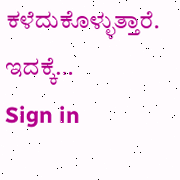ಕಳೆದುಕೊಳ್ಳುತ್ತಾರೆ. ಇದಕ್ಕೆ…
Sign in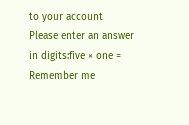to your account
Please enter an answer in digits:five × one =
Remember me